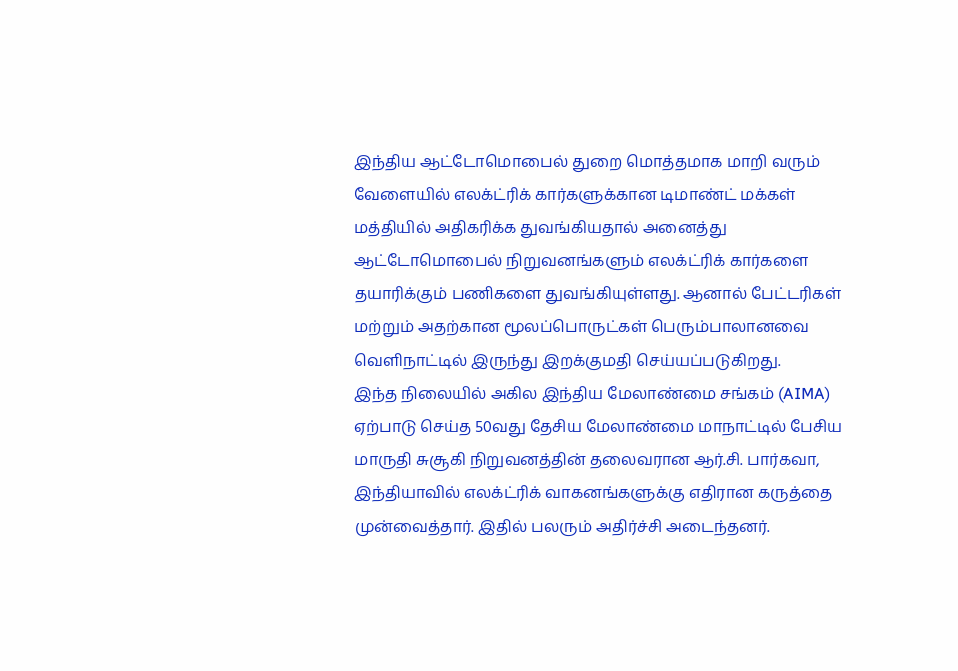இந்திய ஆட்டோமொபைல் துறை மொத்தமாக மாறி வரும் வேளையில் எலக்ட்ரிக் கார்களுக்கான டிமாண்ட் மக்கள் மத்தியில் அதிகரிக்க துவங்கியதால் அனைத்து ஆட்டோமொபைல் நிறுவனங்களும் எலக்ட்ரிக் கார்களை தயாரிக்கும் பணிகளை துவங்கியுள்ளது. ஆனால் பேட்டரிகள் மற்றும் அதற்கான மூலப்பொருட்கள் பெரும்பாலானவை வெளிநாட்டில் இருந்து இறக்குமதி செய்யப்படுகிறது.
இந்த நிலையில் அகில இந்திய மேலாண்மை சங்கம் (AIMA) ஏற்பாடு செய்த 50வது தேசிய மேலாண்மை மாநாட்டில் பேசிய மாருதி சுசூகி நிறுவனத்தின் தலைவரான ஆர்.சி. பார்கவா, இந்தியாவில் எலக்ட்ரிக் வாகனங்களுக்கு எதிரான கருத்தை முன்வைத்தார். இதில் பலரும் அதிர்ச்சி அடைந்தனர்.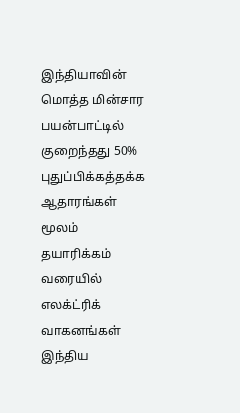இந்தியாவின் மொத்த மின்சார பயன்பாட்டில் குறைந்தது 50% புதுப்பிக்கத்தக்க ஆதாரங்கள் மூலம் தயாரிக்கம் வரையில் எலக்ட்ரிக் வாகனங்கள் இந்திய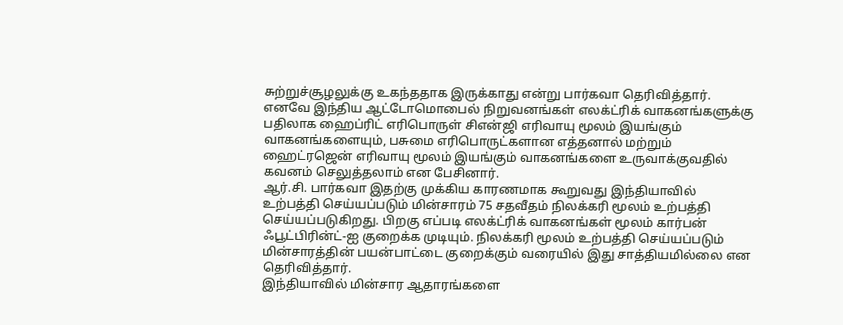சுற்றுச்சூழலுக்கு உகந்ததாக இருக்காது என்று பார்கவா தெரிவித்தார்.
எனவே இந்திய ஆட்டோமொபைல் நிறுவனங்கள் எலக்ட்ரிக் வாகனங்களுக்கு பதிலாக ஹைப்ரிட் எரிபொருள் சிஎன்ஜி எரிவாயு மூலம் இயங்கும் வாகனங்களையும், பசுமை எரிபொருட்களான எத்தனால் மற்றும் ஹைட்ரஜென் எரிவாயு மூலம் இயங்கும் வாகனங்களை உருவாக்குவதில் கவனம் செலுத்தலாம் என பேசினார்.
ஆர்.சி. பார்கவா இதற்கு முக்கிய காரணமாக கூறுவது இந்தியாவில் உற்பத்தி செய்யப்படும் மின்சாரம் 75 சதவீதம் நிலக்கரி மூலம் உற்பத்தி செய்யப்படுகிறது. பிறகு எப்படி எலக்ட்ரிக் வாகனங்கள் மூலம் கார்பன் ஃபூட்பிரின்ட்-ஐ குறைக்க முடியும். நிலக்கரி மூலம் உற்பத்தி செய்யப்படும் மின்சாரத்தின் பயன்பாட்டை குறைக்கும் வரையில் இது சாத்தியமில்லை என தெரிவித்தார்.
இந்தியாவில் மின்சார ஆதாரங்களை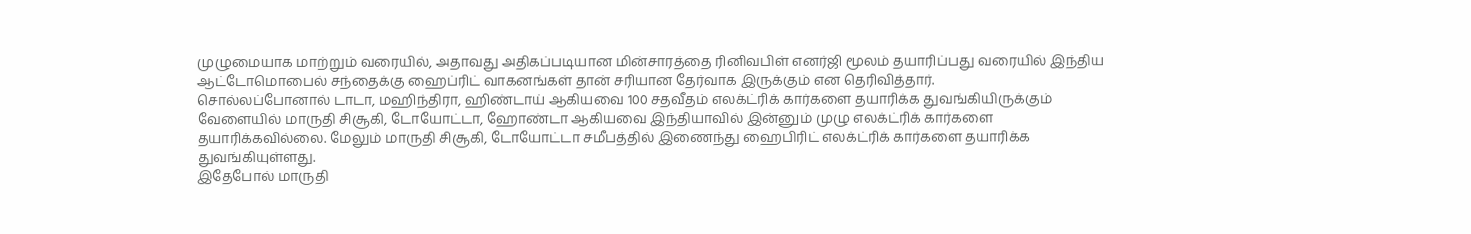முழுமையாக மாற்றும் வரையில், அதாவது அதிகப்படியான மின்சாரத்தை ரினிவபிள் எனர்ஜி மூலம் தயாரிப்பது வரையில் இந்திய ஆட்டோமொபைல் சந்தைக்கு ஹைப்ரிட் வாகனங்கள் தான் சரியான தேர்வாக இருக்கும் என தெரிவித்தார்.
சொல்லப்போனால் டாடா, மஹிந்திரா, ஹிண்டாய் ஆகியவை 100 சதவீதம் எலக்ட்ரிக் கார்களை தயாரிக்க துவங்கியிருக்கும் வேளையில் மாருதி சிசூகி, டோயோட்டா, ஹோண்டா ஆகியவை இந்தியாவில் இன்னும் முழு எலக்ட்ரிக் கார்களை தயாரிக்கவில்லை. மேலும் மாருதி சிசூகி, டோயோட்டா சமீபத்தில் இணைந்து ஹைபிரிட் எலக்ட்ரிக் கார்களை தயாரிக்க துவங்கியுள்ளது.
இதேபோல் மாருதி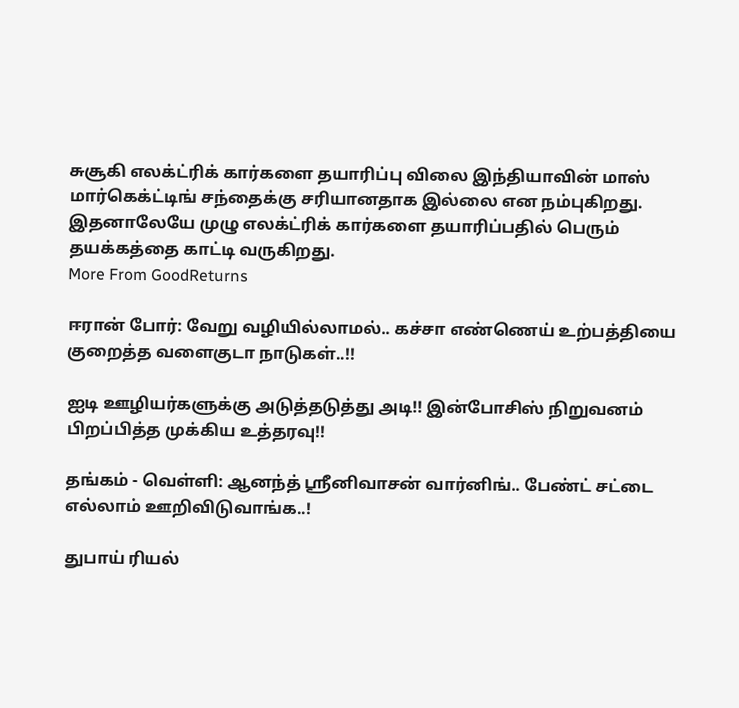சுசூகி எலக்ட்ரிக் கார்களை தயாரிப்பு விலை இந்தியாவின் மாஸ் மார்கெக்ட்டிங் சந்தைக்கு சரியானதாக இல்லை என நம்புகிறது. இதனாலேயே முழு எலக்ட்ரிக் கார்களை தயாரிப்பதில் பெரும் தயக்கத்தை காட்டி வருகிறது.
More From GoodReturns

ஈரான் போர்: வேறு வழியில்லாமல்.. கச்சா எண்ணெய் உற்பத்தியை குறைத்த வளைகுடா நாடுகள்..!!

ஐடி ஊழியர்களுக்கு அடுத்தடுத்து அடி!! இன்போசிஸ் நிறுவனம் பிறப்பித்த முக்கிய உத்தரவு!!

தங்கம் - வெள்ளி: ஆனந்த் ஸ்ரீனிவாசன் வார்னிங்.. பேண்ட் சட்டை எல்லாம் ஊறிவிடுவாங்க..!

துபாய் ரியல்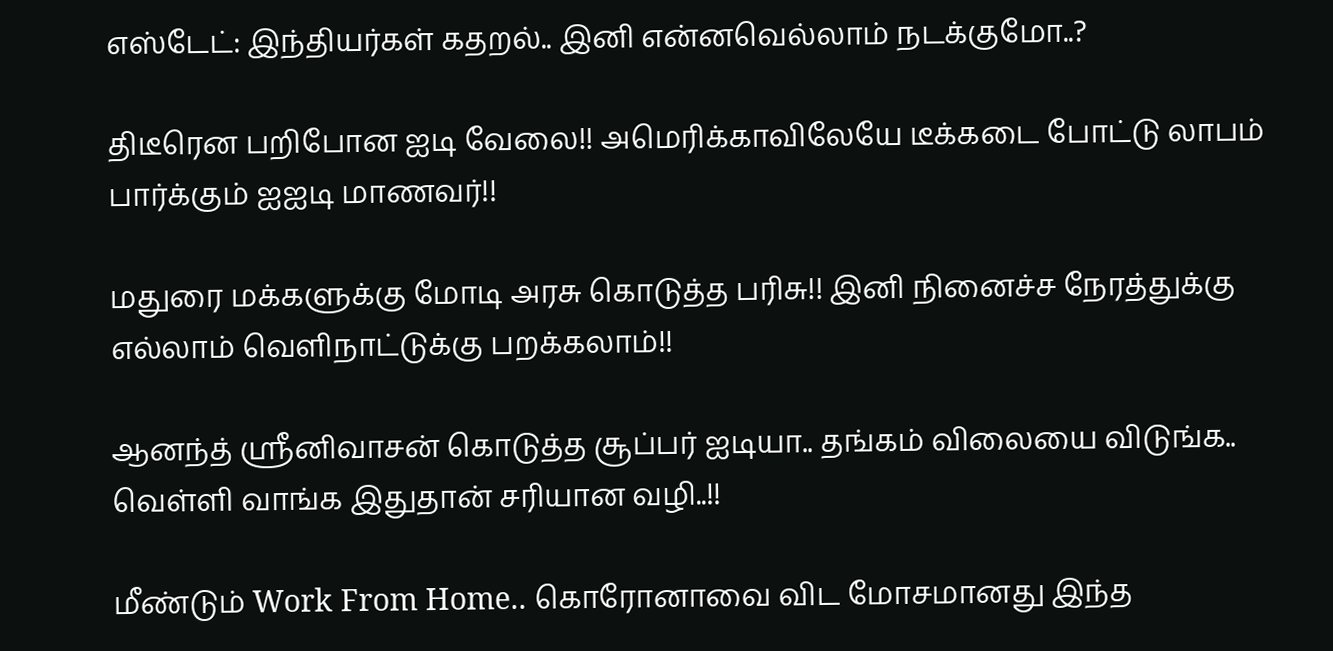எஸ்டேட்: இந்தியர்கள் கதறல்.. இனி என்னவெல்லாம் நடக்குமோ..?

திடீரென பறிபோன ஐடி வேலை!! அமெரிக்காவிலேயே டீக்கடை போட்டு லாபம் பார்க்கும் ஐஐடி மாணவர்!!

மதுரை மக்களுக்கு மோடி அரசு கொடுத்த பரிசு!! இனி நினைச்ச நேரத்துக்கு எல்லாம் வெளிநாட்டுக்கு பறக்கலாம்!!

ஆனந்த் ஸ்ரீனிவாசன் கொடுத்த சூப்பர் ஐடியா.. தங்கம் விலையை விடுங்க.. வெள்ளி வாங்க இதுதான் சரியான வழி..!!

மீண்டும் Work From Home.. கொரோனாவை விட மோசமானது இந்த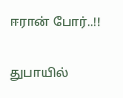ஈரான் போர்..!!

துபாயில்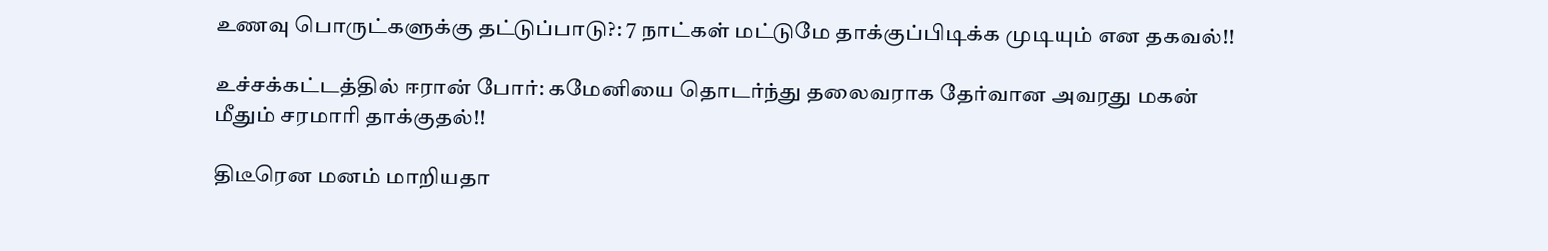உணவு பொருட்களுக்கு தட்டுப்பாடு?: 7 நாட்கள் மட்டுமே தாக்குப்பிடிக்க முடியும் என தகவல்!!

உச்சக்கட்டத்தில் ஈரான் போர்: கமேனியை தொடர்ந்து தலைவராக தேர்வான அவரது மகன் மீதும் சரமாரி தாக்குதல்!!

திடீரென மனம் மாறியதா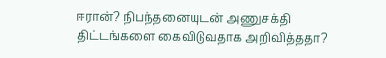ஈரான்? நிபந்தனையுடன் அணுசக்தி திட்டங்களை கைவிடுவதாக அறிவித்ததா?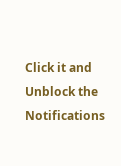Click it and Unblock the Notifications